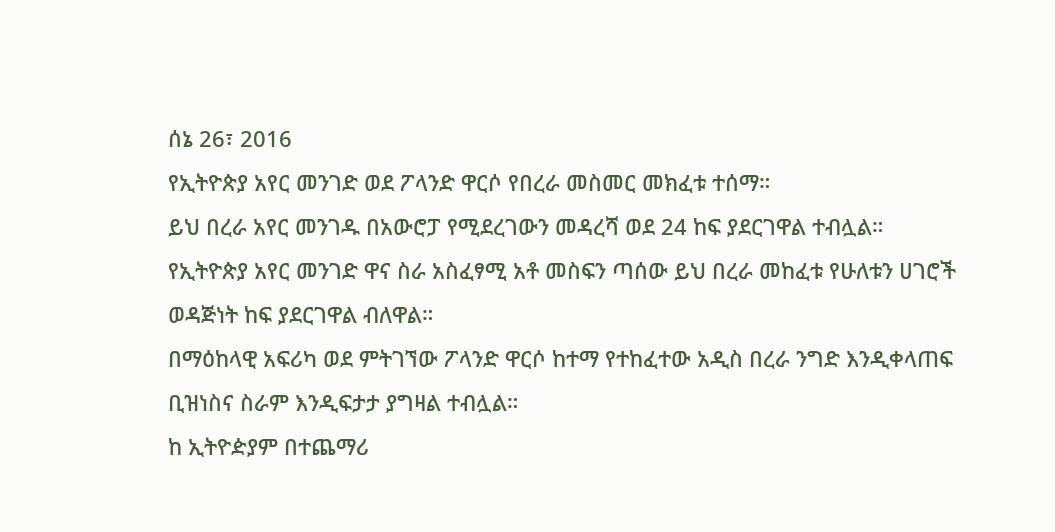ሰኔ 26፣ 2016
የኢትዮጵያ አየር መንገድ ወደ ፖላንድ ዋርሶ የበረራ መስመር መክፈቱ ተሰማ።
ይህ በረራ አየር መንገዱ በአውሮፓ የሚደረገውን መዳረሻ ወደ 24 ከፍ ያደርገዋል ተብሏል።
የኢትዮጵያ አየር መንገድ ዋና ስራ አስፈፃሚ አቶ መስፍን ጣሰው ይህ በረራ መከፈቱ የሁለቱን ሀገሮች ወዳጅነት ከፍ ያደርገዋል ብለዋል።
በማዕከላዊ አፍሪካ ወደ ምትገኘው ፖላንድ ዋርሶ ከተማ የተከፈተው አዲስ በረራ ንግድ እንዲቀላጠፍ ቢዝነስና ስራም እንዲፍታታ ያግዛል ተብሏል።
ከ ኢትዮዽያም በተጨማሪ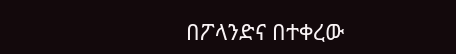በፖላንድና በተቀረው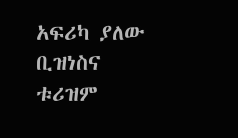አፍሪካ ያለው ቢዝነስና ቱሪዝም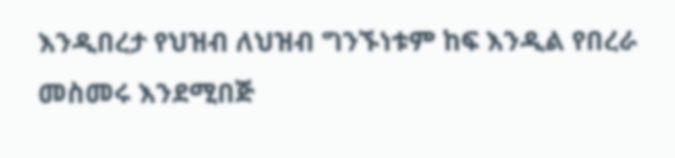እንዲበረታ የህዝብ ለህዝብ ግንኙነቱም ከፍ እንዲል የበረራ መስመሩ እንደሚበጅ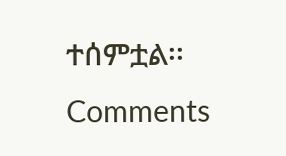ተሰምቷል፡፡
Comments